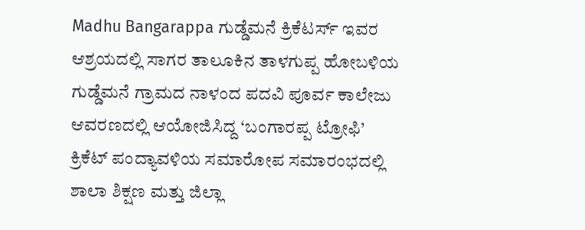Madhu Bangarappa ಗುಡ್ಡೆಮನೆ ಕ್ರಿಕೆಟರ್ಸ್ ಇವರ ಆಶ್ರಯದಲ್ಲಿ ಸಾಗರ ತಾಲೂಕಿನ ತಾಳಗುಪ್ಪ ಹೋಬಳಿಯ ಗುಡ್ಡೆಮನೆ ಗ್ರಾಮದ ನಾಳಂದ ಪದವಿ ಪೂರ್ವ ಕಾಲೇಜು ಆವರಣದಲ್ಲಿ ಆಯೋಜಿಸಿದ್ದ ‘ಬಂಗಾರಪ್ಪ ಟ್ರೋಫಿ’ ಕ್ರಿಕೆಟ್ ಪಂದ್ಯಾವಳಿಯ ಸಮಾರೋಪ ಸಮಾರಂಭದಲ್ಲಿ ಶಾಲಾ ಶಿಕ್ಷಣ ಮತ್ತು ಜಿಲ್ಲಾ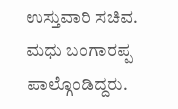ಉಸ್ತುವಾರಿ ಸಚಿವ. ಮಧು ಬಂಗಾರಪ್ಪ ಪಾಲ್ಗೊಂಡಿದ್ದರು.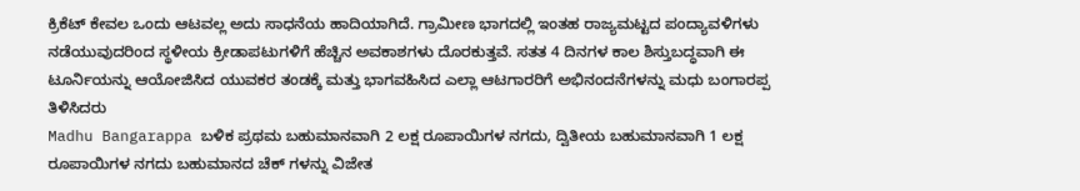ಕ್ರಿಕೆಟ್ ಕೇವಲ ಒಂದು ಆಟವಲ್ಲ ಅದು ಸಾಧನೆಯ ಹಾದಿಯಾಗಿದೆ. ಗ್ರಾಮೀಣ ಭಾಗದಲ್ಲಿ ಇಂತಹ ರಾಜ್ಯಮಟ್ಟದ ಪಂದ್ಯಾವಳಿಗಳು ನಡೆಯುವುದರಿಂದ ಸ್ಥಳೀಯ ಕ್ರೀಡಾಪಟುಗಳಿಗೆ ಹೆಚ್ಚಿನ ಅವಕಾಶಗಳು ದೊರಕುತ್ತವೆ. ಸತತ 4 ದಿನಗಳ ಕಾಲ ಶಿಸ್ತುಬದ್ಧವಾಗಿ ಈ ಟೂರ್ನಿಯನ್ನು ಆಯೋಜಿಸಿದ ಯುವಕರ ತಂಡಕ್ಕೆ ಮತ್ತು ಭಾಗವಹಿಸಿದ ಎಲ್ಲಾ ಆಟಗಾರರಿಗೆ ಅಭಿನಂದನೆಗಳನ್ನು ಮಧು ಬಂಗಾರಪ್ಪ ತಿಳಿಸಿದರು
Madhu Bangarappa ಬಳಿಕ ಪ್ರಥಮ ಬಹುಮಾನವಾಗಿ 2 ಲಕ್ಷ ರೂಪಾಯಿಗಳ ನಗದು, ದ್ವಿತೀಯ ಬಹುಮಾನವಾಗಿ 1 ಲಕ್ಷ ರೂಪಾಯಿಗಳ ನಗದು ಬಹುಮಾನದ ಚೆಕ್ ಗಳನ್ನು ವಿಜೇತ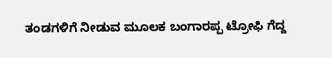ತಂಡಗಳಿಗೆ ನೀಡುವ ಮೂಲಕ ಬಂಗಾರಪ್ಪ ಟ್ರೋಫಿ ಗೆದ್ದ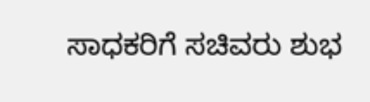ಸಾಧಕರಿಗೆ ಸಚಿವರು ಶುಭ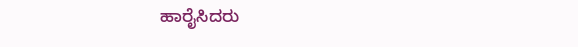ಹಾರೈಸಿದರು